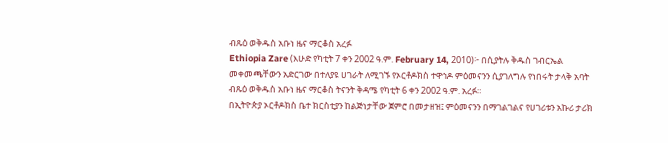ብጹዕ ወቅዱስ አቡነ ዜና ማርቆስ አረፉ
Ethiopia Zare (እሁድ የካቲት 7 ቀን 2002 ዓ.ም. February 14, 2010)፦ በሲያትሉ ቅዱስ ገብርኤል መቀመጫቸውን አድርገው በተለያዩ ሀገራት ለሚገኙ የኦርቶዶክስ ተዋኅዶ ምዕመናንን ሲያገለግሉ የነበሩት ታላቅ አባት ብጹዕ ወቅዱስ አቡነ ዜና ማርቆስ ትናንት ቅዳሜ የካቲት 6 ቀን 2002 ዓ.ም. አረፉ።
በኢትዮጵያ ኦርቶዶክስ ቤተ ክርስቲያን ከልጅነታቸው ጀምሮ በመታዘዝ፤ ምዕመናንን በማገልገልና የሀገሪቱን አኩሪ ታሪክ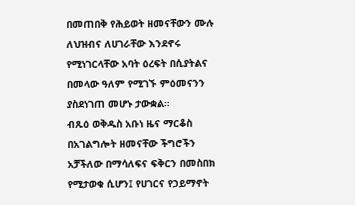በመጠበቅ የሕይወት ዘመናቸውን ሙሉ ለህዝብና ለሀገራቸው እንደኖሩ የሚነገርላቸው አባት ዕረፍት በሲያትልና በመላው ዓለም የሚገኙ ምዕመናንን ያስደነገጠ መሆኑ ታውቋል።
ብጹዕ ወቅዱስ አቡነ ዜና ማርቆስ በአገልግሎት ዘመናቸው ችግሮችን አቻችለው በማሳለፍና ፍቅርን በመስበክ የሚታወቁ ሲሆን፤ የሀገርና የኃይማኖት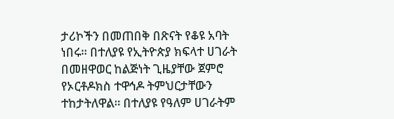ታሪኮችን በመጠበቅ በጽናት የቆዩ አባት ነበሩ። በተለያዩ የኢትዮጵያ ክፍላተ ሀገራት በመዘዋወር ከልጅነት ጊዜያቸው ጀምሮ የኦርቶዶክስ ተዋኅዶ ትምህርታቸውን ተከታትለዋል። በተለያዩ የዓለም ሀገራትም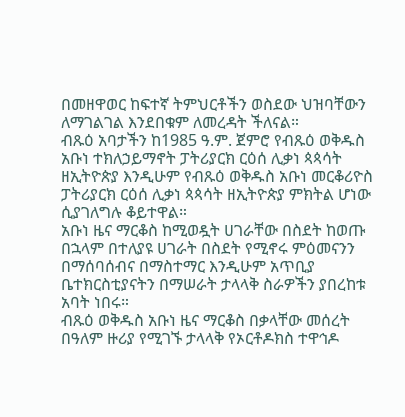በመዘዋወር ከፍተኛ ትምህርቶችን ወስደው ህዝባቸውን ለማገልገል እንደበቁም ለመረዳት ችለናል።
ብጹዕ አባታችን ከ1985 ዓ.ም. ጀምሮ የብጹዕ ወቅዱስ አቡነ ተክለኃይማኖት ፓትሪያርክ ርዕሰ ሊቃነ ጳጳሳት ዘኢትዮጵያ እንዲሁም የብጹዕ ወቅዱስ አቡነ መርቆሪዮስ ፓትሪያርክ ርዕሰ ሊቃነ ጳጳሳት ዘኢትዮጵያ ምክትል ሆነው ሲያገለግሉ ቆይተዋል።
አቡነ ዜና ማርቆስ ከሚወዷት ሀገራቸው በስደት ከወጡ በኋላም በተለያዩ ሀገራት በስደት የሚኖሩ ምዕመናንን በማሰባሰብና በማስተማር እንዲሁም አጥቢያ ቤተክርስቲያናትን በማሠራት ታላላቅ ስራዎችን ያበረከቱ አባት ነበሩ።
ብጹዕ ወቅዱስ አቡነ ዜና ማርቆስ በቃላቸው መሰረት በዓለም ዙሪያ የሚገኙ ታላላቅ የኦርቶዶክስ ተዋኅዶ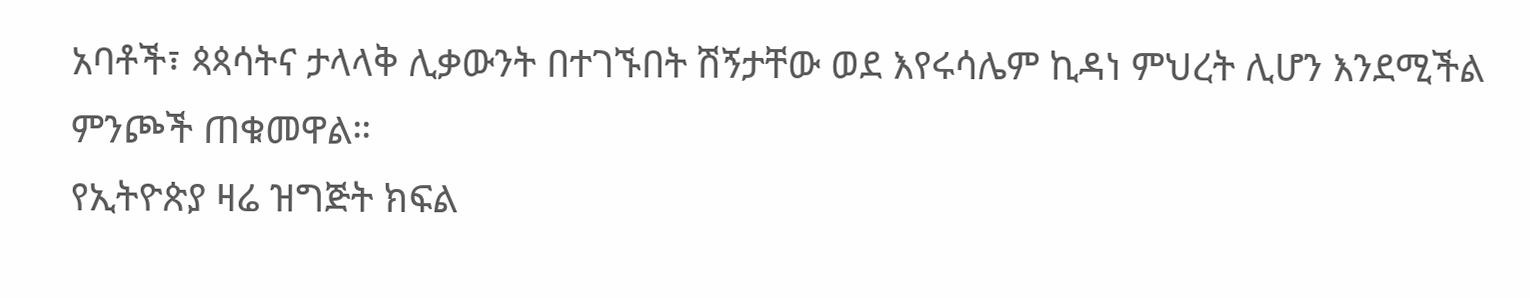አባቶች፣ ጳጳሳትና ታላላቅ ሊቃውንት በተገኙበት ሽኝታቸው ወደ እየሩሳሌም ኪዳነ ምህረት ሊሆን እንደሚችል ምንጮች ጠቁመዋል።
የኢትዮጵያ ዛሬ ዝግጅት ክፍል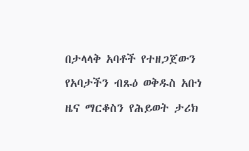በታላላቅ አባቶች የተዘጋጀውን የአባታችን ብጹዕ ወቅዱስ አቡነ ዜና ማርቆስን የሕይወት ታሪክ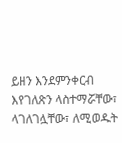ይዘን እንደምንቀርብ እየገለጽን ላስተማሯቸው፣ ላገለገሏቸው፣ ለሚወዱት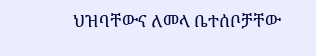ህዝባቸውና ለመላ ቤተሰቦቻቸው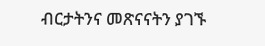ብርታትንና መጽናናትን ያገኙ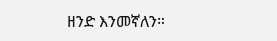ዘንድ እንመኛለን።